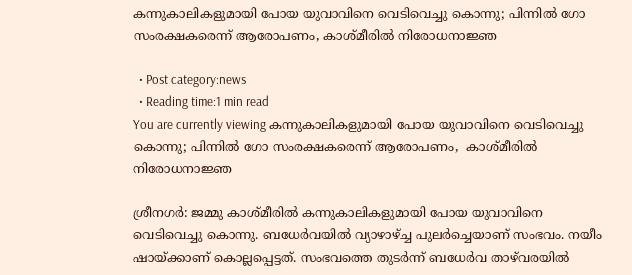കന്നുകാലികളുമായി പോയ യുവാവിനെ വെടിവെച്ചു കൊന്നു; പിന്നിൽ ഗോ സംരക്ഷകരെന്ന് ആരോപണം, കാശ്മീരിൽ നിരോധനാജ്ഞ

  • Post category:news
  • Reading time:1 min read
You are currently viewing കന്നുകാലികളുമായി പോയ യുവാവിനെ വെടിവെച്ചു കൊന്നു; പിന്നിൽ ഗോ സംരക്ഷകരെന്ന് ആരോപണം,  കാശ്മീരിൽ നിരോധനാജ്ഞ

ശ്രീനഗര്‍: ജമ്മു കാശ്മീരില്‍ കന്നുകാലികളുമായി പോയ യുവാവിനെ വെടിവെച്ചു കൊന്നു. ബധേര്‍വയില്‍ വ്യാഴാഴ്ച്ച പുലര്‍ച്ചെയാണ് സംഭവം. നയീം ഷായ്ക്കാണ് കൊല്ലപ്പെട്ടത്. സംഭവത്തെ തുടര്‍ന്ന് ബധേര്‍വ താഴ്‌വരയില്‍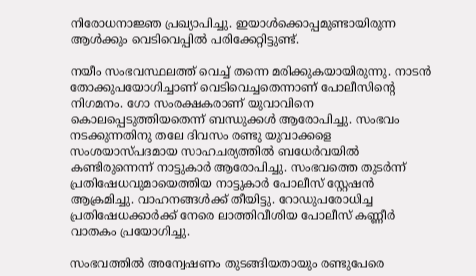നിരോധനാജ്ഞ പ്രഖ്യാപിച്ചു. ഇയാൾക്കൊപ്പമുണ്ടായിരുന്ന ആള്‍ക്കും വെടിവെപ്പില്‍ പരിക്കേറ്റിട്ടുണ്ട്.

നയീം സംഭവസ്ഥലത്ത് വെച്ച് തന്നെ മരിക്കുകയായിരുന്നു. നാടന്‍ തോക്കുപയോഗിച്ചാണ് വെടിവെച്ചതെന്നാണ് പോലീസിന്‍റെ നിഗമനം. ഗോ സംരക്ഷകരാണ് യുവാവിനെ കൊലപ്പെടുത്തിയതെന്ന് ബന്ധുക്കള്‍ ആരോപിച്ചു. സംഭവം നടക്കുന്നതിനു തലേ ദിവസം രണ്ടു യുവാക്കളെ സംശയാസ്പദമായ സാഹചര്യത്തില്‍ ബധേര്‍വയില്‍ കണ്ടിരുന്നെന്ന് നാട്ടുകാര്‍ ആരോപിച്ചു. സംഭവത്തെ തുടര്‍ന്ന് പ്രതിഷേധവുമായെത്തിയ നാട്ടുകാര്‍ പോലീസ് സ്റ്റേഷന്‍ ആക്രമിച്ചു. വാഹനങ്ങള്‍ക്ക് തീയിട്ടു. റോഡുപരോധിച്ച പ്രതിഷേധക്കാര്‍ക്ക് നേരെ ലാത്തിവീശിയ പോലീസ് കണ്ണീര്‍ വാതകം പ്രയോഗിച്ചു.

സംഭവത്തില്‍ അന്വേഷണം തുടങ്ങിയതായും രണ്ടുപേരെ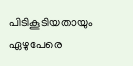പിടികൂടിയതായും ഏഴുപേരെ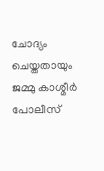ചോദ്യം ചെയ്തതായും ജമ്മു കാശ്മീര്‍ പോലീസ്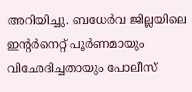അറിയിച്ചു. ബധേര്‍വ ജില്ലയിലെ ഇന്റര്‍നെറ്റ് പൂര്‍ണമായും വിഛേദിച്ചതായും പോലീസ്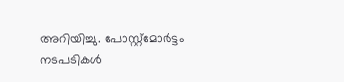അറിയിച്ചു. പോസ്റ്റ്‌മോര്‍ട്ടം നടപടികള്‍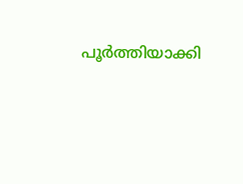പൂര്‍ത്തിയാക്കി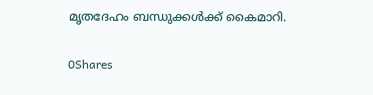മൃതദേഹം ബന്ധുക്കള്‍ക്ക് കൈമാറി.

0Shares